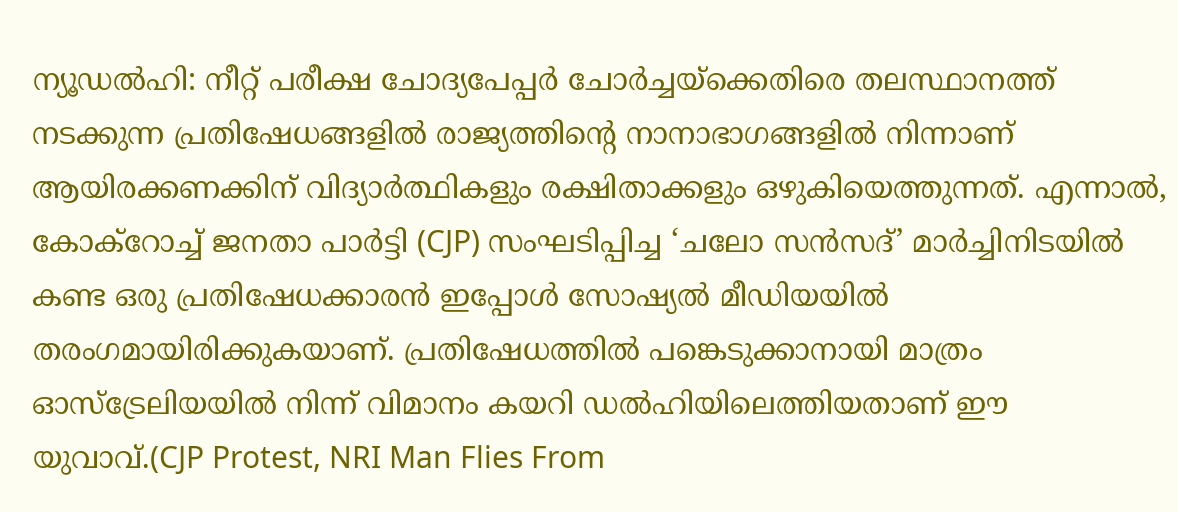ന്യൂഡൽഹി: നീറ്റ് പരീക്ഷ ചോദ്യപേപ്പർ ചോർച്ചയ്ക്കെതിരെ തലസ്ഥാനത്ത് നടക്കുന്ന പ്രതിഷേധങ്ങളിൽ രാജ്യത്തിന്റെ നാനാഭാഗങ്ങളിൽ നിന്നാണ് ആയിരക്കണക്കിന് വിദ്യാർത്ഥികളും രക്ഷിതാക്കളും ഒഴുകിയെത്തുന്നത്. എന്നാൽ, കോക്റോച്ച് ജനതാ പാർട്ടി (CJP) സംഘടിപ്പിച്ച ‘ചലോ സൻസദ്’ മാർച്ചിനിടയിൽ കണ്ട ഒരു പ്രതിഷേധക്കാരൻ ഇപ്പോൾ സോഷ്യൽ മീഡിയയിൽ തരംഗമായിരിക്കുകയാണ്. പ്രതിഷേധത്തിൽ പങ്കെടുക്കാനായി മാത്രം ഓസ്ട്രേലിയയിൽ നിന്ന് വിമാനം കയറി ഡൽഹിയിലെത്തിയതാണ് ഈ യുവാവ്.(CJP Protest, NRI Man Flies From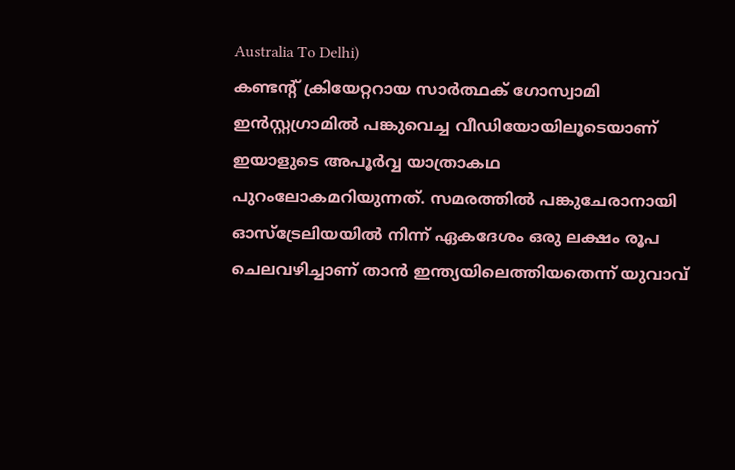Australia To Delhi)
കണ്ടന്റ് ക്രിയേറ്ററായ സാർത്ഥക് ഗോസ്വാമി ഇൻസ്റ്റഗ്രാമിൽ പങ്കുവെച്ച വീഡിയോയിലൂടെയാണ് ഇയാളുടെ അപൂർവ്വ യാത്രാകഥ പുറംലോകമറിയുന്നത്. സമരത്തിൽ പങ്കുചേരാനായി ഓസ്ട്രേലിയയിൽ നിന്ന് ഏകദേശം ഒരു ലക്ഷം രൂപ ചെലവഴിച്ചാണ് താൻ ഇന്ത്യയിലെത്തിയതെന്ന് യുവാവ്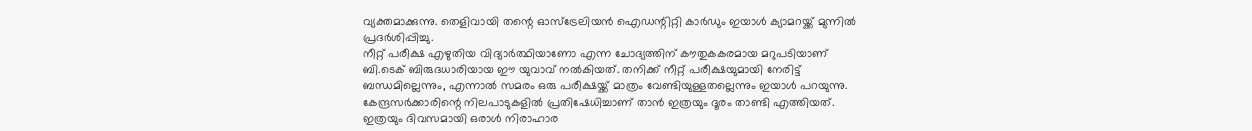വ്യക്തമാക്കുന്നു. തെളിവായി തന്റെ ഓസ്ട്രേലിയൻ ഐഡന്റിറ്റി കാർഡും ഇയാൾ ക്യാമറയ്ക്ക് മുന്നിൽ പ്രദർശിപ്പിച്ചു.
നീറ്റ് പരീക്ഷ എഴുതിയ വിദ്യാർത്ഥിയാണോ എന്ന ചോദ്യത്തിന് കൗതുകകരമായ മറുപടിയാണ് ബി.ടെക് ബിരുദധാരിയായ ഈ യുവാവ് നൽകിയത്. തനിക്ക് നീറ്റ് പരീക്ഷയുമായി നേരിട്ട് ബന്ധമില്ലെന്നും, എന്നാൽ സമരം ഒരു പരീക്ഷയ്ക്ക് മാത്രം വേണ്ടിയുള്ളതല്ലെന്നും ഇയാൾ പറയുന്നു. കേന്ദ്രസർക്കാരിന്റെ നിലപാടുകളിൽ പ്രതിഷേധിച്ചാണ് താൻ ഇത്രയും ദൂരം താണ്ടി എത്തിയത്. ഇത്രയും ദിവസമായി ഒരാൾ നിരാഹാര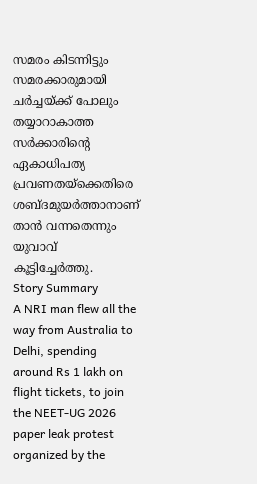സമരം കിടന്നിട്ടും സമരക്കാരുമായി ചർച്ചയ്ക്ക് പോലും തയ്യാറാകാത്ത സർക്കാരിന്റെ ഏകാധിപത്യ പ്രവണതയ്ക്കെതിരെ ശബ്ദമുയർത്താനാണ് താൻ വന്നതെന്നും യുവാവ് കൂട്ടിച്ചേർത്തു.
Story Summary
A NRI man flew all the way from Australia to Delhi, spending around Rs 1 lakh on flight tickets, to join the NEET-UG 2026 paper leak protest organized by the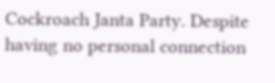Cockroach Janta Party. Despite having no personal connection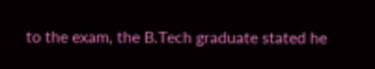to the exam, the B.Tech graduate stated he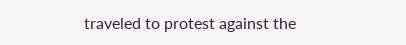traveled to protest against the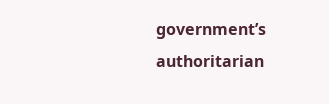government’s authoritarian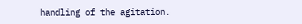handling of the agitation.